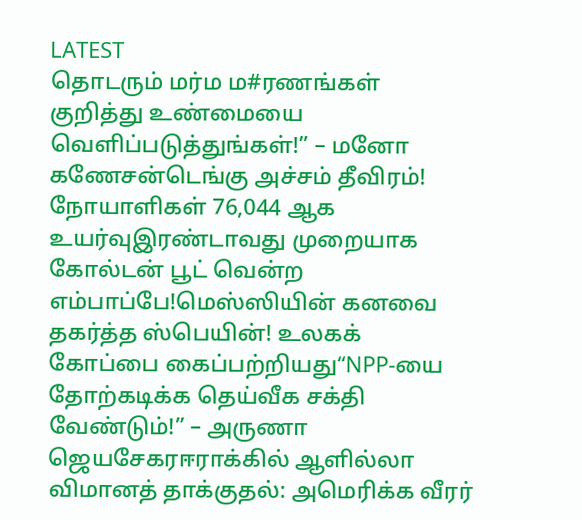LATEST
தொடரும் மர்ம ம#ரணங்கள் குறித்து உண்மையை வெளிப்படுத்துங்கள்!” – மனோ கணேசன்டெங்கு அச்சம் தீவிரம்! நோயாளிகள் 76,044 ஆக உயர்வுஇரண்டாவது முறையாக கோல்டன் பூட் வென்ற எம்பாப்பே!மெஸ்ஸியின் கனவை தகர்த்த ஸ்பெயின்! உலகக் கோப்பை கைப்பற்றியது“NPP-யை தோற்கடிக்க தெய்வீக சக்தி வேண்டும்!” – அருணா ஜெயசேகரஈராக்கில் ஆளில்லா விமானத் தாக்குதல்: அமெரிக்க வீரர்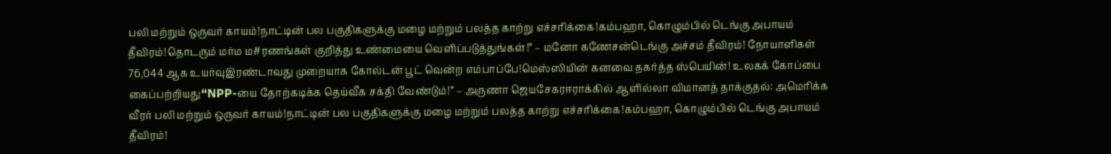பலி மற்றும் ஒருவர் காயம்!நாட்டின் பல பகுதிகளுக்கு மழை மற்றும் பலத்த காற்று எச்சரிக்கை!கம்பஹா, கொழும்பில் டெங்கு அபாயம் தீவிரம்!தொடரும் மர்ம ம#ரணங்கள் குறித்து உண்மையை வெளிப்படுத்துங்கள்!” – மனோ கணேசன்டெங்கு அச்சம் தீவிரம்! நோயாளிகள் 76,044 ஆக உயர்வுஇரண்டாவது முறையாக கோல்டன் பூட் வென்ற எம்பாப்பே!மெஸ்ஸியின் கனவை தகர்த்த ஸ்பெயின்! உலகக் கோப்பை கைப்பற்றியது“NPP-யை தோற்கடிக்க தெய்வீக சக்தி வேண்டும்!” – அருணா ஜெயசேகரஈராக்கில் ஆளில்லா விமானத் தாக்குதல்: அமெரிக்க வீரர் பலி மற்றும் ஒருவர் காயம்!நாட்டின் பல பகுதிகளுக்கு மழை மற்றும் பலத்த காற்று எச்சரிக்கை!கம்பஹா, கொழும்பில் டெங்கு அபாயம் தீவிரம்!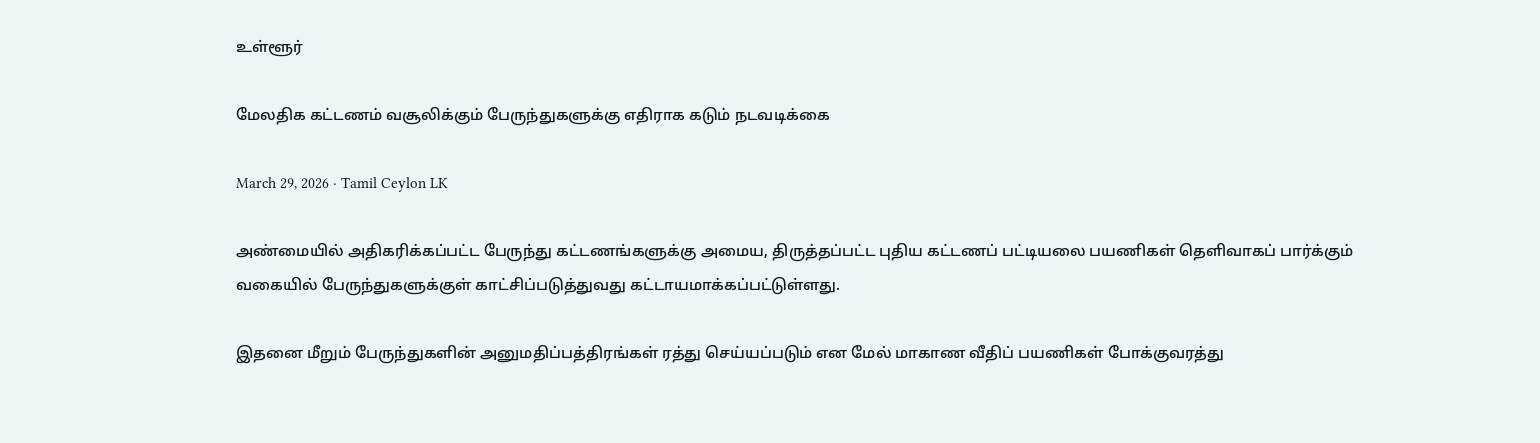உள்ளூர்

மேலதிக கட்டணம் வசூலிக்கும் பேருந்துகளுக்கு எதிராக கடும் நடவடிக்கை

March 29, 2026 · Tamil Ceylon LK

அண்மையில் அதிகரிக்கப்பட்ட பேருந்து கட்டணங்களுக்கு அமைய, திருத்தப்பட்ட புதிய கட்டணப் பட்டியலை பயணிகள் தெளிவாகப் பார்க்கும் வகையில் பேருந்துகளுக்குள் காட்சிப்படுத்துவது கட்டாயமாக்கப்பட்டுள்ளது.

இதனை மீறும் பேருந்துகளின் அனுமதிப்பத்திரங்கள் ரத்து செய்யப்படும் என மேல் மாகாண வீதிப் பயணிகள் போக்குவரத்து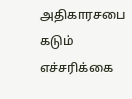அதிகாரசபை கடும் எச்சரிக்கை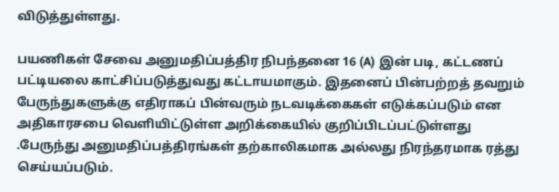விடுத்துள்ளது.

பயணிகள் சேவை அனுமதிப்பத்திர நிபந்தனை 16 (A) இன் படி, கட்டணப் பட்டியலை காட்சிப்படுத்துவது கட்டாயமாகும். இதனைப் பின்பற்றத் தவறும் பேருந்துகளுக்கு எதிராகப் பின்வரும் நடவடிக்கைகள் எடுக்கப்படும் என அதிகாரசபை வெளியிட்டுள்ள அறிக்கையில் குறிப்பிடப்பட்டுள்ளது .பேருந்து அனுமதிப்பத்திரங்கள் தற்காலிகமாக அல்லது நிரந்தரமாக ரத்து செய்யப்படும்.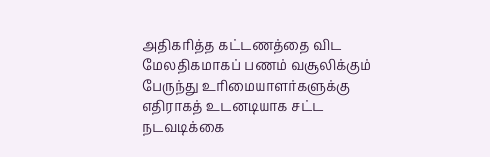அதிகரித்த கட்டணத்தை விட மேலதிகமாகப் பணம் வசூலிக்கும் பேருந்து உரிமையாளர்களுக்கு எதிராகத் உடனடியாக சட்ட நடவடிக்கை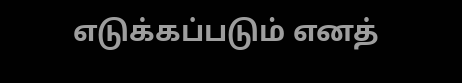எடுக்கப்படும் எனத்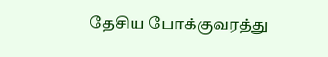தேசிய போக்குவரத்து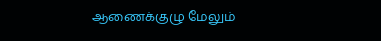ஆணைக்குழு மேலும்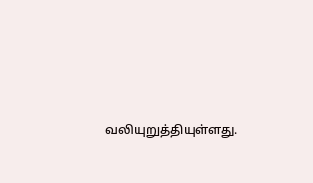வலியுறுத்தியுள்ளது.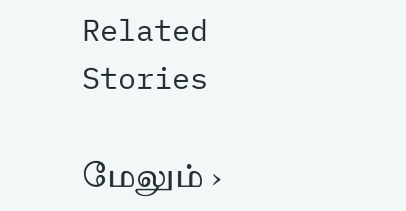Related Stories

மேலும் ›